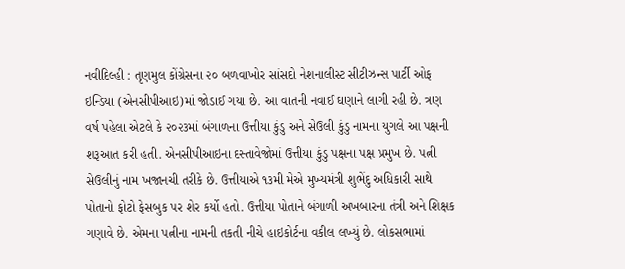નવીદિલ્હી : તૃણમુલ કોંગ્રેસના ૨૦ બળવાખોર સાંસદો નેશનાલીસ્ટ સીટીઝન્સ પાર્ટી ઓફ ઇન્ડિયા (એનસીપીઆઇ)માં જોડાઈ ગયા છે. આ વાતની નવાઈ ઘણાને લાગી રહી છે. ત્રણ વર્ષ પહેલા એટલે કે ૨૦૨૩માં બંગાળના ઉત્તીયા કુંડુ અને સેઉલી કુંડુ નામના યુગલે આ પક્ષની શરૂઆત કરી હતી. એનસીપીઆઇના દસ્તાવેજોમાં ઉત્તીયા કુંડુ પક્ષના પક્ષ પ્રમુખ છે. પત્ની સેઉલીનું નામ ખજાનચી તરીકે છે. ઉત્તીયાએ ૧૩મી મેએ મુખ્યમંત્રી શુભેંદુ અધિકારી સાથે પોતાનો ફોટો ફેસબુક પર શેર કર્યો હતો. ઉત્તીયા પોતાને બંગાળી અખબારના તંત્રી અને શિક્ષક ગણાવે છે. એમના પત્નીના નામની તકતી નીચે હાઇકોર્ટના વકીલ લખ્યું છે. લોકસભામાં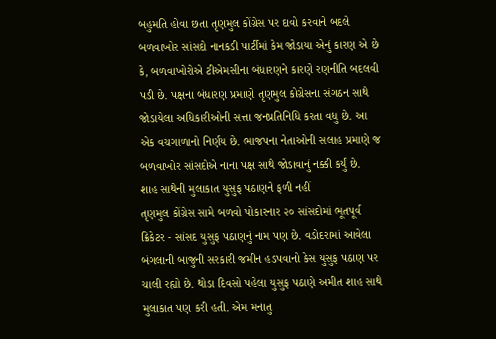બહુમતિ હોવા છતા તૃણમુલ કોંગ્રેસ પર દાવો કરવાને બદલે બળવાખોર સાંસદો નાનકડી પાર્ટીમાં કેમ જોડાયા એનું કારણ એ છે કે, બળવાખોરોએ ટીએમસીના બંધારણને કારણે રણનીતિ બદલવી પડી છે. પક્ષના બંધારણ પ્રમાણે તૃણમુલ કોગ્રેસના સંગઠન સાથે જોડાયેલા અધિકારીઓની સત્તા જનપ્રતિનિધિ કરતા વધુ છે. આ એક વચગાળાનો નિર્ણય છે. ભાજપના નેતાઓની સલાહ પ્રમાણે જ બળવાખોર સાંસદોએ નાના પક્ષ સાથે જોડાવાનું નક્કી કર્યું છે.
શાહ સાથેની મુલાકાત યુસુફ પઠાણને ફળી નહીં
તૃણમુલ કોંગ્રેસ સામે બળવો પોકારનાર ૨૦ સાંસદોમાં ભૂતપૂર્વ ક્રિકેટર - સાંસદ યુસુફ પઠાણનું નામ પણ છે. વડોદરામાં આવેલા બંગલાની બાજુની સરકારી જમીન હડપવાનો કેસ યુસુફ પઠાણ પર ચાલી રહ્યો છે. થોડા દિવસો પહેલા યુસુફ પઠાણે અમીત શાહ સાથે મુલાકાત પણ કરી હતી. એમ મનાતુ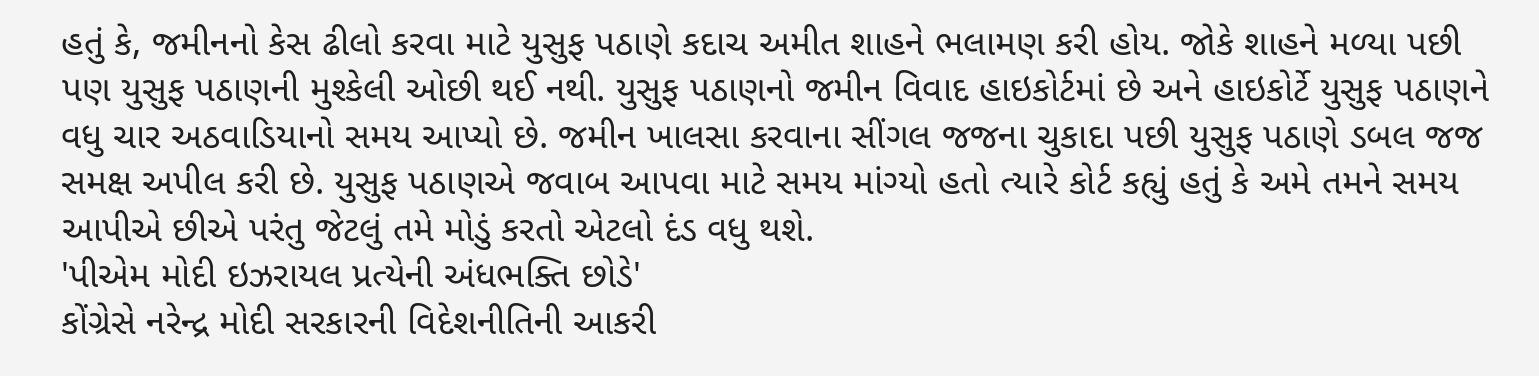હતું કે, જમીનનો કેસ ઢીલો કરવા માટે યુસુફ પઠાણે કદાચ અમીત શાહને ભલામણ કરી હોય. જોકે શાહને મળ્યા પછી પણ યુસુફ પઠાણની મુશ્કેલી ઓછી થઈ નથી. યુસુફ પઠાણનો જમીન વિવાદ હાઇકોર્ટમાં છે અને હાઇકોર્ટે યુસુફ પઠાણને વધુ ચાર અઠવાડિયાનો સમય આપ્યો છે. જમીન ખાલસા કરવાના સીંગલ જજના ચુકાદા પછી યુસુફ પઠાણે ડબલ જજ સમક્ષ અપીલ કરી છે. યુસુફ પઠાણએ જવાબ આપવા માટે સમય માંગ્યો હતો ત્યારે કોર્ટ કહ્યું હતું કે અમે તમને સમય આપીએ છીએ પરંતુ જેટલું તમે મોડું કરતો એટલો દંડ વધુ થશે.
'પીએમ મોદી ઇઝરાયલ પ્રત્યેની અંધભક્તિ છોડે'
કોંગ્રેસે નરેન્દ્ર મોદી સરકારની વિદેશનીતિની આકરી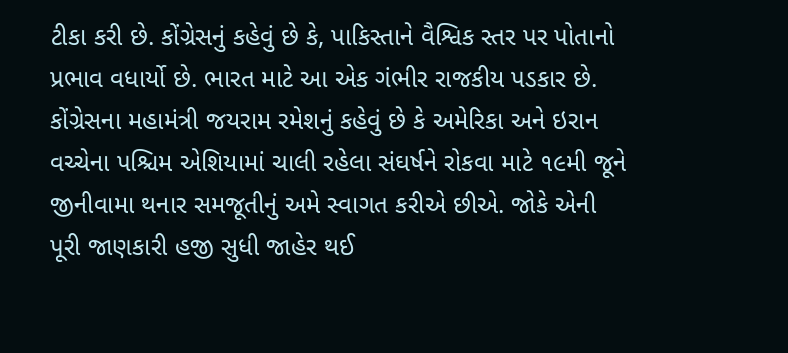ટીકા કરી છે. કોંગ્રેસનું કહેવું છે કે, પાકિસ્તાને વૈશ્વિક સ્તર પર પોતાનો પ્રભાવ વધાર્યો છે. ભારત માટે આ એક ગંભીર રાજકીય પડકાર છે. કોંગ્રેસના મહામંત્રી જયરામ રમેશનું કહેવું છે કે અમેરિકા અને ઇરાન વચ્ચેના પશ્ચિમ એશિયામાં ચાલી રહેલા સંઘર્ષને રોકવા માટે ૧૯મી જૂને જીનીવામા થનાર સમજૂતીનું અમે સ્વાગત કરીએ છીએ. જોકે એની પૂરી જાણકારી હજી સુધી જાહેર થઈ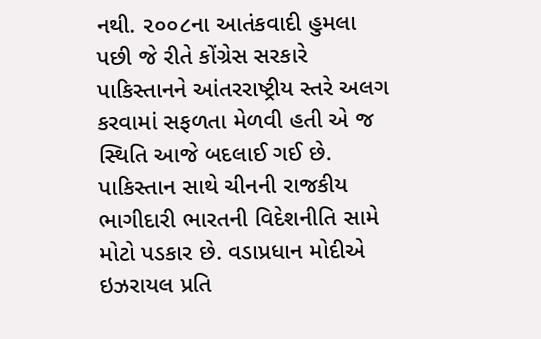નથી. ૨૦૦૮ના આતંકવાદી હુમલા પછી જે રીતે કોંગ્રેસ સરકારે પાકિસ્તાનને આંતરરાષ્ટ્રીય સ્તરે અલગ કરવામાં સફળતા મેળવી હતી એ જ સ્થિતિ આજે બદલાઈ ગઈ છે. પાકિસ્તાન સાથે ચીનની રાજકીય ભાગીદારી ભારતની વિદેશનીતિ સામે મોટો પડકાર છે. વડાપ્રધાન મોદીએ ઇઝરાયલ પ્રતિ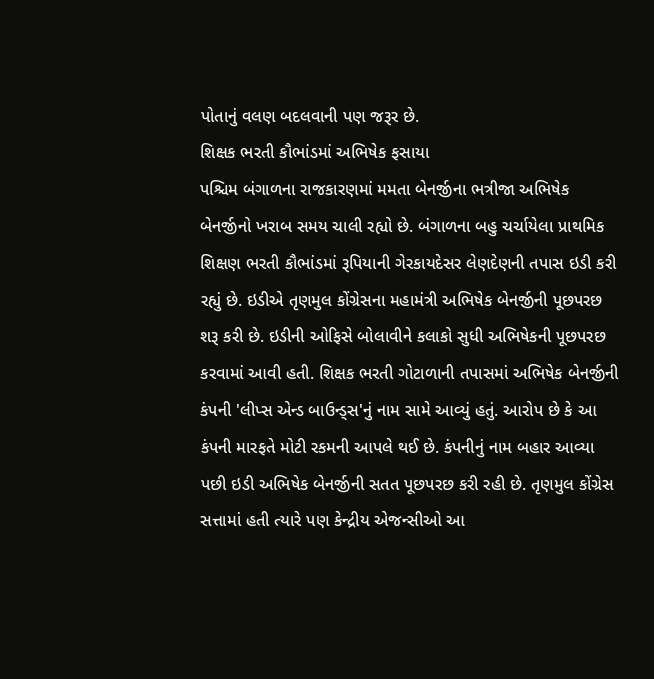પોતાનું વલણ બદલવાની પણ જરૂર છે.
શિક્ષક ભરતી કૌભાંડમાં અભિષેક ફસાયા
પશ્ચિમ બંગાળના રાજકારણમાં મમતા બેનર્જીના ભત્રીજા અભિષેક બેનર્જીનો ખરાબ સમય ચાલી રહ્યો છે. બંગાળના બહુ ચર્ચાયેલા પ્રાથમિક શિક્ષણ ભરતી કૌભાંડમાં રૂપિયાની ગેરકાયદેસર લેણદેણની તપાસ ઇડી કરી રહ્યું છે. ઇડીએ તૃણમુલ કોંગ્રેસના મહામંત્રી અભિષેક બેનર્જીની પૂછપરછ શરૂ કરી છે. ઇડીની ઓફિસે બોલાવીને કલાકો સુધી અભિષેકની પૂછપરછ કરવામાં આવી હતી. શિક્ષક ભરતી ગોટાળાની તપાસમાં અભિષેક બેનર્જીની કંપની 'લીપ્સ એન્ડ બાઉન્ડ્સ'નું નામ સામે આવ્યું હતું. આરોપ છે કે આ કંપની મારફતે મોટી રકમની આપલે થઈ છે. કંપનીનું નામ બહાર આવ્યા પછી ઇડી અભિષેક બેનર્જીની સતત પૂછપરછ કરી રહી છે. તૃણમુલ કોંગ્રેસ સત્તામાં હતી ત્યારે પણ કેન્દ્રીય એજન્સીઓ આ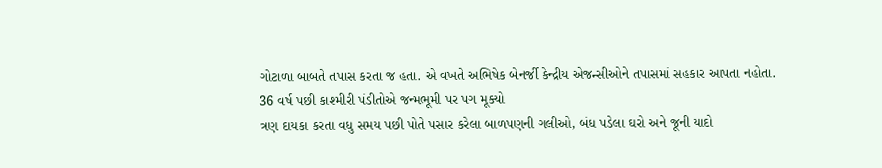ગોટાળા બાબતે તપાસ કરતા જ હતા. એ વખતે અભિષેક બેનર્જી કેન્દ્રીય એજન્સીઓને તપાસમાં સહકાર આપતા નહોતા.
36 વર્ષ પછી કાશ્મીરી પંડીતોએ જન્મભૂમી પર પગ મૂક્યો
ત્રણ દાયકા કરતા વધુ સમય પછી પોતે પસાર કરેલા બાળપણની ગલીઓ, બંધ પડેલા ઘરો અને જૂની યાદો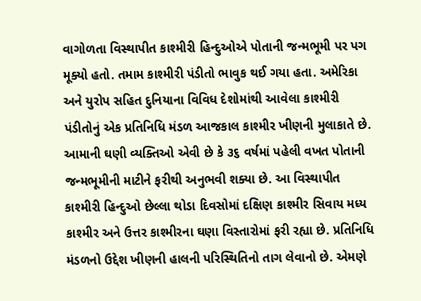વાગોળતા વિસ્થાપીત કાશ્મીરી હિન્દુઓએ પોતાની જન્મભૂમી પર પગ મૂક્યો હતો. તમામ કાશ્મીરી પંડીતો ભાવુક થઈ ગયા હતા. અમેરિકા અને યુરોપ સહિત દુનિયાના વિવિધ દેશોમાંથી આવેલા કાશ્મીરી પંડીતોનું એક પ્રતિનિધિ મંડળ આજકાલ કાશ્મીર ખીણની મુલાકાતે છે. આમાની ઘણી વ્યક્તિઓ એવી છે કે ૩૬ વર્ષમાં પહેલી વખત પોતાની જન્મભૂમીની માટીને ફરીથી અનુભવી શક્યા છે. આ વિસ્થાપીત કાશ્મીરી હિન્દુઓ છેલ્લા થોડા દિવસોમાં દક્ષિણ કાશ્મીર સિવાય મધ્ય કાશ્મીર અને ઉત્તર કાશ્મીરના ઘણા વિસ્તારોમાં ફરી રહ્યા છે. પ્રતિનિધિ મંડળનો ઉદ્દેશ ખીણની હાલની પરિસ્થિતિનો તાગ લેવાનો છે. એમણે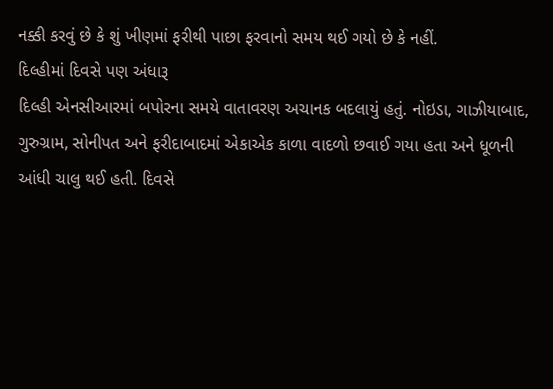નક્કી કરવું છે કે શું ખીણમાં ફરીથી પાછા ફરવાનો સમય થઈ ગયો છે કે નહીં.
દિલ્હીમાં દિવસે પણ અંધારૂ
દિલ્હી એનસીઆરમાં બપોરના સમયે વાતાવરણ અચાનક બદલાયું હતું. નોઇડા, ગાઝીયાબાદ, ગુરુગ્રામ, સોનીપત અને ફરીદાબાદમાં એકાએક કાળા વાદળો છવાઈ ગયા હતા અને ધૂળની આંધી ચાલુ થઈ હતી. દિવસે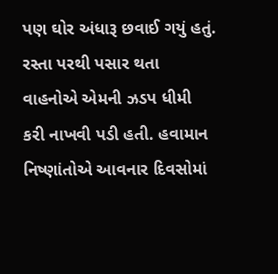પણ ઘોર અંધારૂ છવાઈ ગયું હતું. રસ્તા પરથી પસાર થતા વાહનોએ એમની ઝડપ ધીમી કરી નાખવી પડી હતી. હવામાન નિષ્ણાંતોએ આવનાર દિવસોમાં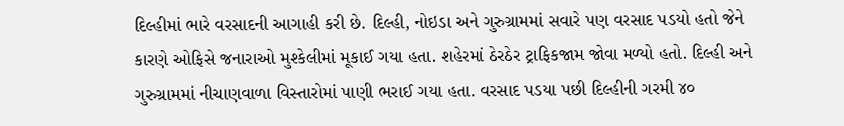દિલ્હીમાં ભારે વરસાદની આગાહી કરી છે. દિલ્હી, નોઇડા અને ગુરુગ્રામમાં સવારે પણ વરસાદ પડયો હતો જેને કારણે ઓફિસે જનારાઓ મુશ્કેલીમાં મૂકાઈ ગયા હતા. શહેરમાં ઠેરઠેર ટ્રાફિકજામ જોવા મળ્યો હતો. દિલ્હી અને ગુરુગ્રામમાં નીચાણવાળા વિસ્તારોમાં પાણી ભરાઈ ગયા હતા. વરસાદ પડયા પછી દિલ્હીની ગરમી ૪૦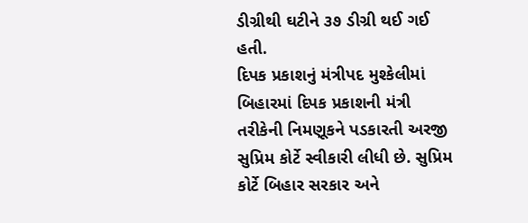ડીગ્રીથી ઘટીને ૩૭ ડીગ્રી થઈ ગઈ હતી.
દિપક પ્રકાશનું મંત્રીપદ મુશ્કેલીમાં
બિહારમાં દિપક પ્રકાશની મંત્રી તરીકેની નિમણૂકને પડકારતી અરજી સુપ્રિમ કોર્ટે સ્વીકારી લીધી છે. સુપ્રિમ કોર્ટે બિહાર સરકાર અને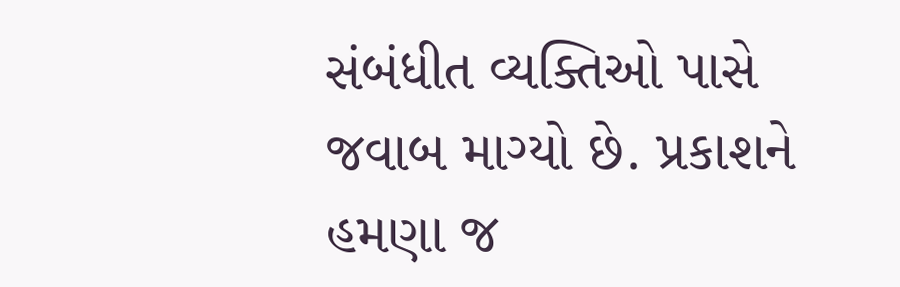સંબંધીત વ્યક્તિઓ પાસે જવાબ માગ્યો છે. પ્રકાશને હમણા જ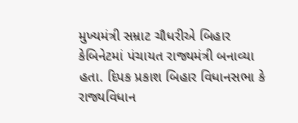મુખ્યમંત્રી સમ્રાટ ચૌધરીએ બિહાર કેબિનેટમાં પંચાયત રાજ્યમંત્રી બનાવ્યા હતા. દિપક પ્રકાશ બિહાર વિધાનસભા કે રાજ્યવિધાન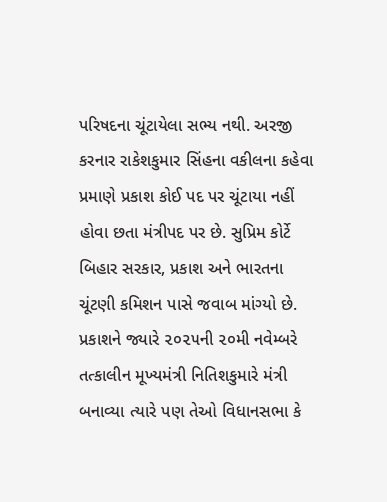પરિષદના ચૂંટાયેલા સભ્ય નથી. અરજી કરનાર રાકેશકુમાર સિંહના વકીલના કહેવા પ્રમાણે પ્રકાશ કોઈ પદ પર ચૂંટાયા નહીં હોવા છતા મંત્રીપદ પર છે. સુપ્રિમ કોર્ટે બિહાર સરકાર, પ્રકાશ અને ભારતના ચૂંટણી કમિશન પાસે જવાબ માંગ્યો છે. પ્રકાશને જ્યારે ૨૦૨૫ની ૨૦મી નવેમ્બરે તત્કાલીન મૂખ્યમંત્રી નિતિશકુમારે મંત્રી બનાવ્યા ત્યારે પણ તેઓ વિધાનસભા કે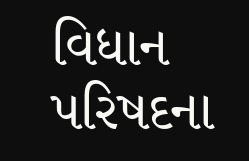વિધાન પરિષદના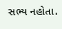સભ્ય નહોતા.